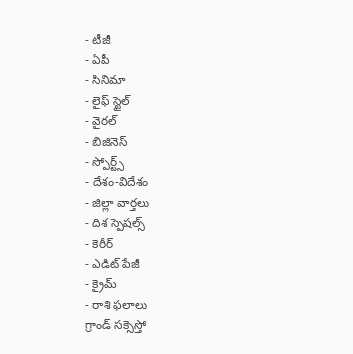- టీజీ
- ఏపీ
- సినిమా
- లైఫ్ స్టైల్
- వైరల్
- బిజినెస్
- స్పోర్ట్స్
- దేశం-విదేశం
- జిల్లా వార్తలు
- దిశ స్పెషల్స్
- కెరీర్
- ఎడిట్ పేజీ
- క్రైమ్
- రాశి ఫలాలు
గ్రాండ్ సక్సెస్తో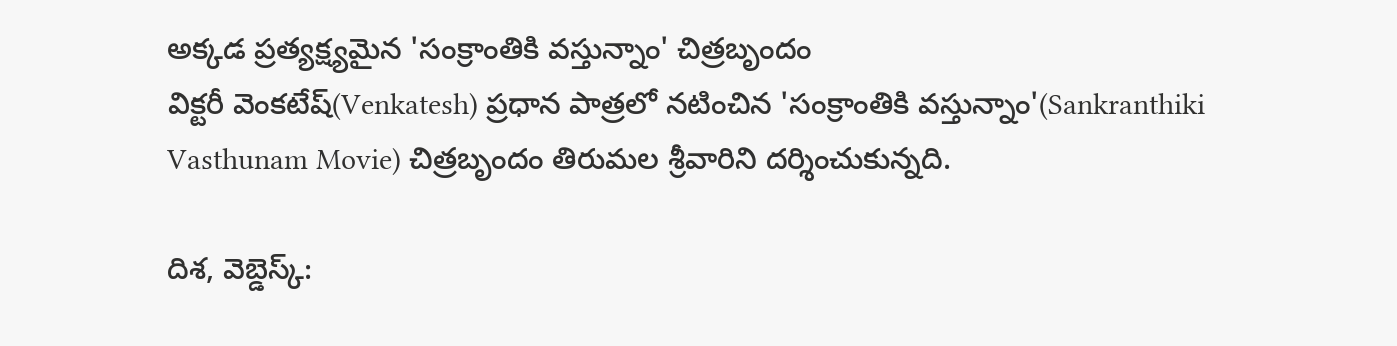అక్కడ ప్రత్యక్ష్యమైన 'సంక్రాంతికి వస్తున్నాం' చిత్రబృందం
విక్టరీ వెంకటేష్(Venkatesh) ప్రధాన పాత్రలో నటించిన 'సంక్రాంతికి వస్తున్నాం'(Sankranthiki Vasthunam Movie) చిత్రబృందం తిరుమల శ్రీవారిని దర్శించుకున్నది.

దిశ, వెబ్డెస్క్: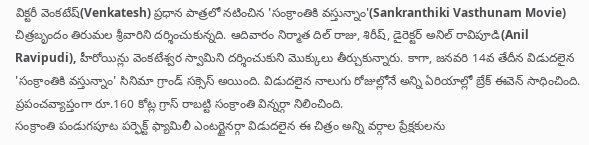విక్టరీ వెంకటేష్(Venkatesh) ప్రధాన పాత్రలో నటించిన 'సంక్రాంతికి వస్తున్నాం'(Sankranthiki Vasthunam Movie) చిత్రబృందం తిరుమల శ్రీవారిని దర్శించుకున్నది. ఆదివారం నిర్మాత దిల్ రాజు, శిరీష్, డైరెక్టర్ అనిల్ రావిపూడి(Anil Ravipudi), హీరోయిన్లు వెంకటేశ్వర స్వామిని దర్శించుకుని మొక్కులు తీర్చుకున్నారు. కాగా, జనవరి 14వ తేదీన విడుదలైన 'సంక్రాంతికి వస్తున్నాం' సినిమా గ్రాండ్ సక్సెస్ అయింది. విడుదలైన నాలుగు రోజుల్లోనే అన్ని ఏరియాల్లో బ్రేక్ ఈవెన్ సాధించింది. ప్రపంచవ్యాప్తంగా రూ.160 కోట్ల గ్రాస్ రాబట్టి సంక్రాంతి విన్నర్గా నిలించింది.
సంక్రాంతి పండుగపూట పర్ఫెక్ట్ ఫ్యామిలీ ఎంటర్టైనర్గా విడుదలైన ఈ చిత్రం అన్ని వర్గాల ప్రేక్షకులను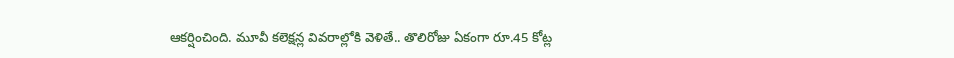ఆకర్షించింది. మూవీ కలెక్షన్ల వివరాల్లోకి వెళితే.. తొలిరోజు ఏకంగా రూ.45 కోట్ల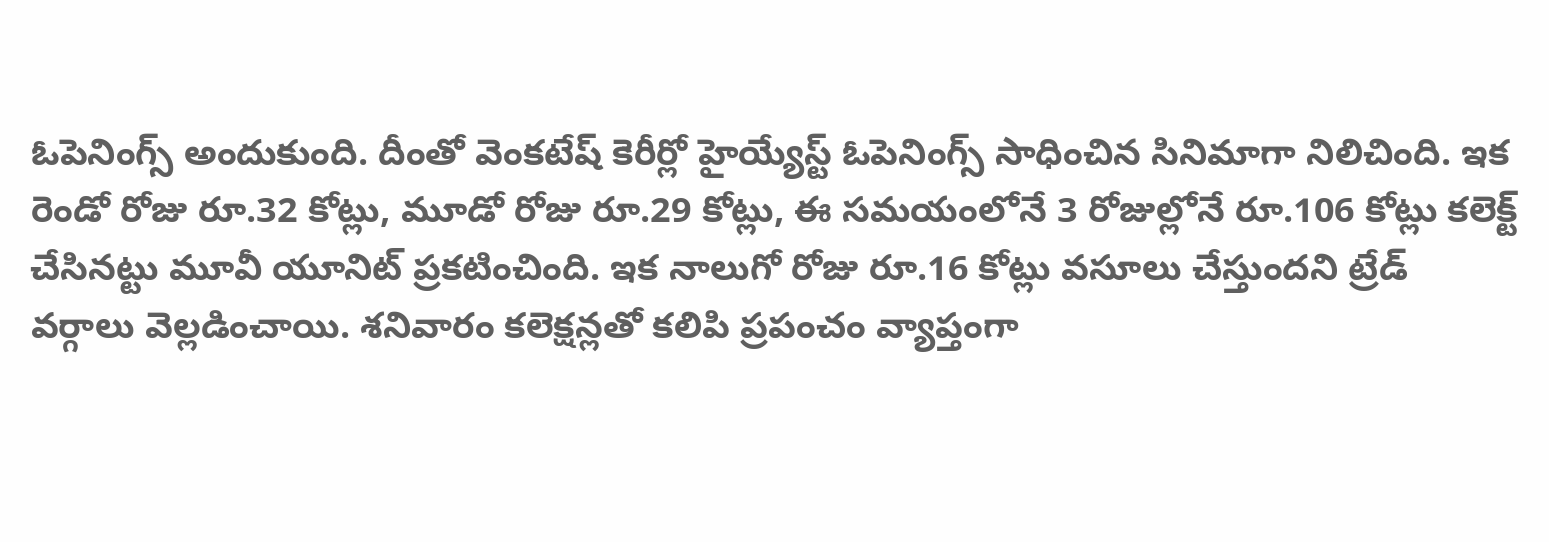ఓపెనింగ్స్ అందుకుంది. దీంతో వెంకటేష్ కెరీర్లో హైయ్యేస్ట్ ఓపెనింగ్స్ సాధించిన సినిమాగా నిలిచింది. ఇక రెండో రోజు రూ.32 కోట్లు, మూడో రోజు రూ.29 కోట్లు, ఈ సమయంలోనే 3 రోజుల్లోనే రూ.106 కోట్లు కలెక్ట్ చేసినట్టు మూవీ యూనిట్ ప్రకటించింది. ఇక నాలుగో రోజు రూ.16 కోట్లు వసూలు చేస్తుందని ట్రేడ్ వర్గాలు వెల్లడించాయి. శనివారం కలెక్షన్లతో కలిపి ప్రపంచం వ్యాప్తంగా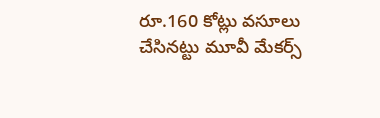రూ.160 కోట్లు వసూలు చేసినట్టు మూవీ మేకర్స్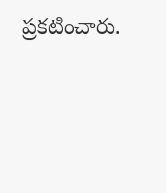ప్రకటించారు.